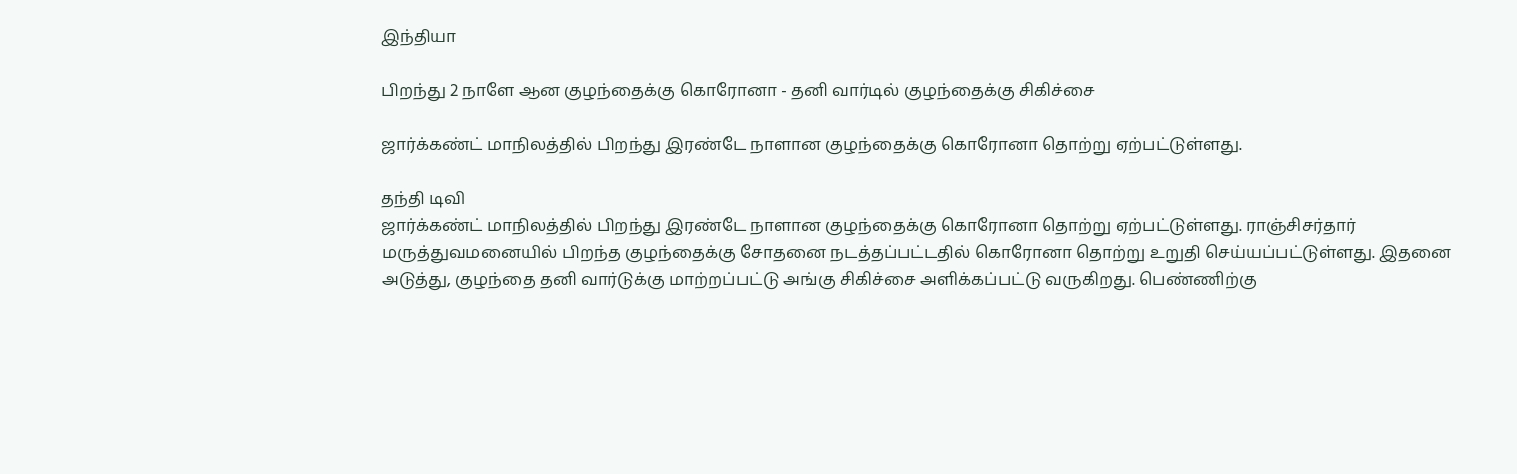இந்தியா

பிறந்து 2 நாளே ஆன குழந்தைக்கு கொரோனா - தனி வார்டில் குழந்தைக்கு சிகிச்சை

ஜார்க்கண்ட் மாநிலத்தில் பிறந்து இரண்டே நாளான குழந்தைக்கு கொரோனா தொற்று ஏற்பட்டுள்ளது.

தந்தி டிவி
ஜார்க்கண்ட் மாநிலத்தில் பிறந்து இரண்டே நாளான குழந்தைக்கு கொரோனா தொற்று ஏற்பட்டுள்ளது. ராஞ்சிசர்தார் மருத்துவமனையில் பிறந்த குழந்தைக்கு சோதனை நடத்தப்பட்டதில் கொரோனா தொற்று உறுதி செய்யப்பட்டுள்ளது. இதனை அடுத்து, குழந்தை தனி வார்டுக்கு மாற்றப்பட்டு அங்கு சிகிச்சை அளிக்கப்பட்டு வருகிறது. பெண்ணிற்கு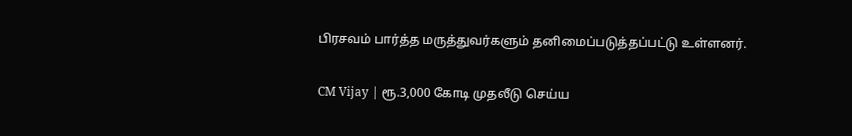பிரசவம் பார்த்த மருத்துவர்களும் தனிமைப்படுத்தப்பட்டு உள்ளனர்.

CM Vijay | ரூ.3,000 கோடி முதலீடு செய்ய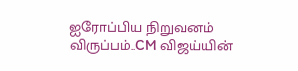ஐரோப்பிய நிறுவனம் விருப்பம்..CM விஜய்யின்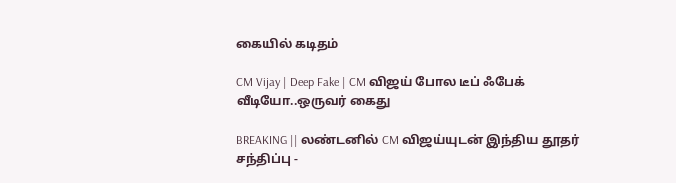கையில் கடிதம்

CM Vijay | Deep Fake | CM விஜய் போல டீப் ஃபேக் வீடியோ..ஒருவர் கைது

BREAKING || லண்டனில் CM விஜய்யுடன் இந்திய தூதர் சந்திப்பு -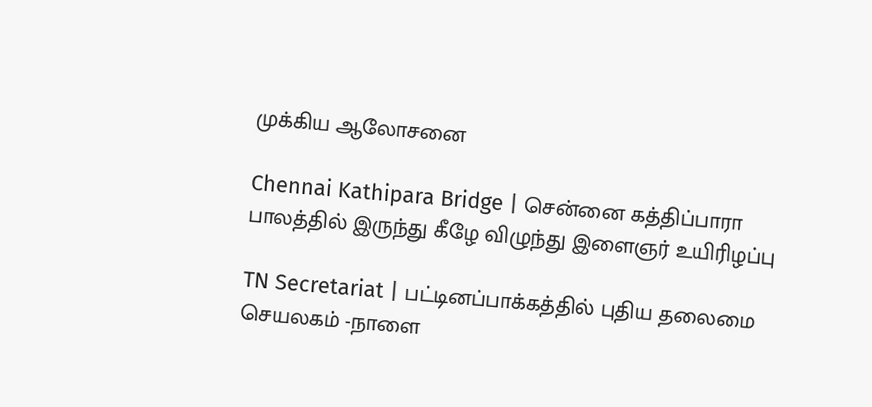முக்கிய ஆலோசனை

Chennai Kathipara Bridge | சென்னை கத்திப்பாரா பாலத்தில் இருந்து கீழே விழுந்து இளைஞர் உயிரிழப்பு

TN Secretariat | பட்டினப்பாக்கத்தில் புதிய தலைமை செயலகம் -நாளை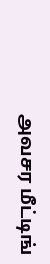அவசர மீட்டிங்